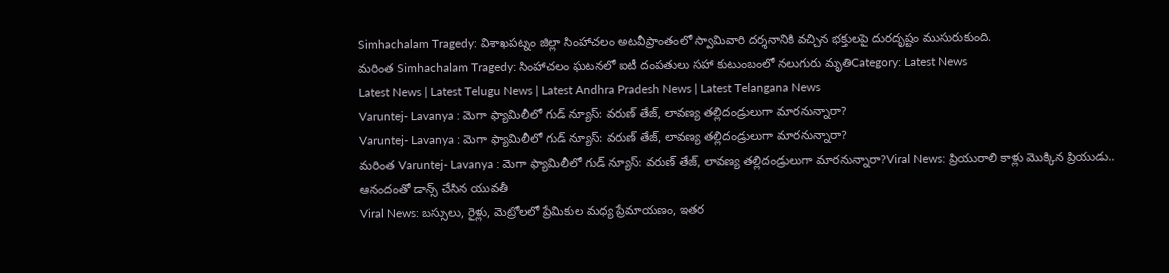Simhachalam Tragedy: విశాఖపట్నం జిల్లా సింహాచలం అటవీప్రాంతంలో స్వామివారి దర్శనానికి వచ్చిన భక్తులపై దురదృష్టం ముసురుకుంది.
మరింత Simhachalam Tragedy: సింహాచలం ఘటనలో ఐటీ దంపతులు సహా కుటుంబంలో నలుగురు మృతిCategory: Latest News
Latest News | Latest Telugu News | Latest Andhra Pradesh News | Latest Telangana News
Varuntej- Lavanya : మెగా ఫ్యామిలీలో గుడ్ న్యూస్: వరుణ్ తేజ్, లావణ్య తల్లిదండ్రులుగా మారనున్నారా?
Varuntej- Lavanya : మెగా ఫ్యామిలీలో గుడ్ న్యూస్: వరుణ్ తేజ్, లావణ్య తల్లిదండ్రులుగా మారనున్నారా?
మరింత Varuntej- Lavanya : మెగా ఫ్యామిలీలో గుడ్ న్యూస్: వరుణ్ తేజ్, లావణ్య తల్లిదండ్రులుగా మారనున్నారా?Viral News: ప్రియురాలి కాళ్లు మొక్కిన ప్రియుడు.. ఆనందంతో డాన్స్ చేసిన యువతీ
Viral News: బస్సులు, రైళ్లు, మెట్రోలలో ప్రేమికుల మధ్య ప్రేమాయణం, ఇతర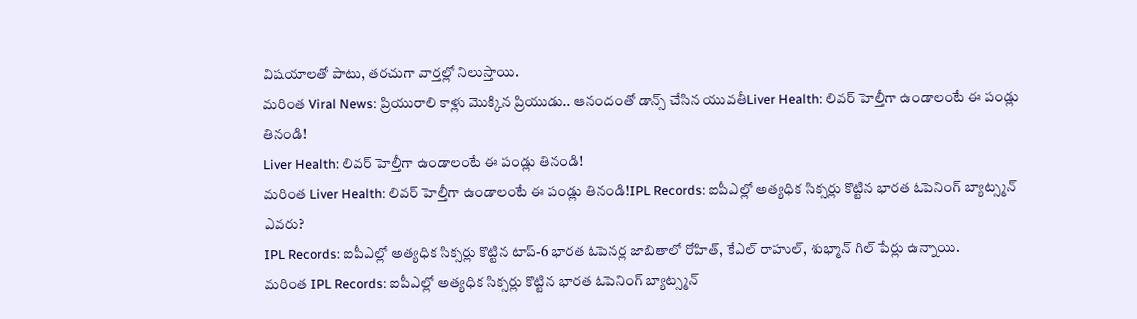విషయాలతో పాటు, తరచుగా వార్తల్లో నిలుస్తాయి.
మరింత Viral News: ప్రియురాలి కాళ్లు మొక్కిన ప్రియుడు.. ఆనందంతో డాన్స్ చేసిన యువతీLiver Health: లివర్ హెల్తీగా ఉండాలంటే ఈ పండ్లు తినండి!
Liver Health: లివర్ హెల్తీగా ఉండాలంటే ఈ పండ్లు తినండి!
మరింత Liver Health: లివర్ హెల్తీగా ఉండాలంటే ఈ పండ్లు తినండి!IPL Records: ఐపీఎల్లో అత్యధిక సిక్సర్లు కొట్టిన భారత ఓపెనింగ్ బ్యాట్స్మన్ ఎవరు?
IPL Records: ఐపీఎల్లో అత్యధిక సిక్సర్లు కొట్టిన టాప్-6 భారత ఓపెనర్ల జాబితాలో రోహిత్, కేఎల్ రాహుల్, శుభ్మాన్ గిల్ పేర్లు ఉన్నాయి.
మరింత IPL Records: ఐపీఎల్లో అత్యధిక సిక్సర్లు కొట్టిన భారత ఓపెనింగ్ బ్యాట్స్మన్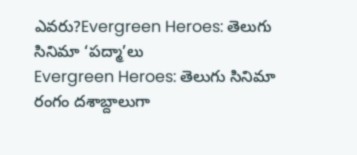ఎవరు?Evergreen Heroes: తెలుగు సినిమా ‘పద్మా’లు
Evergreen Heroes: తెలుగు సినిమా రంగం దశాబ్దాలుగా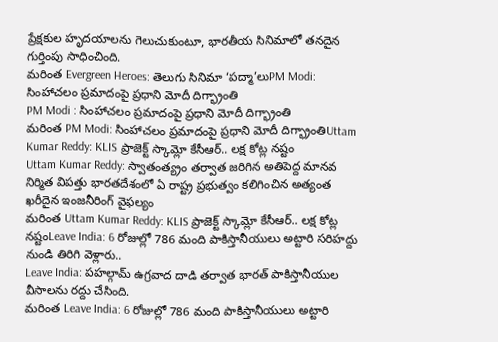ప్రేక్షకుల హృదయాలను గెలుచుకుంటూ, భారతీయ సినిమాలో తనదైన గుర్తింపు సాధించింది.
మరింత Evergreen Heroes: తెలుగు సినిమా ‘పద్మా’లుPM Modi: సింహాచలం ప్రమాదంపై ప్రధాని మోదీ దిగ్భ్రాంతి
PM Modi : సింహాచలం ప్రమాదంపై ప్రధాని మోదీ దిగ్భ్రాంతి
మరింత PM Modi: సింహాచలం ప్రమాదంపై ప్రధాని మోదీ దిగ్భ్రాంతిUttam Kumar Reddy: KLIS ప్రాజెక్ట్ స్కామ్లో కేసీఆర్.. లక్ష కోట్ల నష్టం
Uttam Kumar Reddy: స్వాతంత్య్రం తర్వాత జరిగిన అతిపెద్ద మానవ నిర్మిత విపత్తు భారతదేశంలో ఏ రాష్ట్ర ప్రభుత్వం కలిగించిన అత్యంత ఖరీదైన ఇంజనీరింగ్ వైఫల్యం
మరింత Uttam Kumar Reddy: KLIS ప్రాజెక్ట్ స్కామ్లో కేసీఆర్.. లక్ష కోట్ల నష్టంLeave India: 6 రోజుల్లో 786 మంది పాకిస్తానీయులు అట్టారి సరిహద్దు నుండి తిరిగి వెళ్లారు..
Leave India: పహల్గామ్ ఉగ్రవాద దాడి తర్వాత భారత్ పాకిస్తానీయుల వీసాలను రద్దు చేసింది.
మరింత Leave India: 6 రోజుల్లో 786 మంది పాకిస్తానీయులు అట్టారి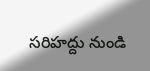సరిహద్దు నుండి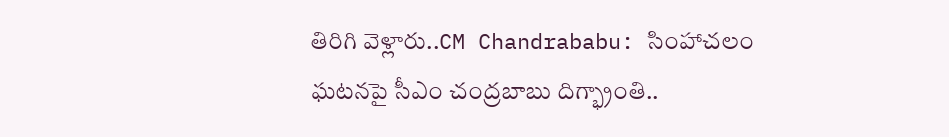తిరిగి వెళ్లారు..CM Chandrababu: సింహాచలం ఘటనపై సీఎం చంద్రబాబు దిగ్భ్రాంతి..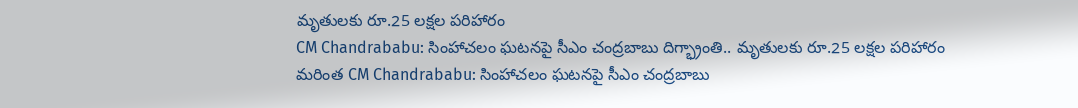మృతులకు రూ.25 లక్షల పరిహారం
CM Chandrababu: సింహాచలం ఘటనపై సీఎం చంద్రబాబు దిగ్భ్రాంతి.. మృతులకు రూ.25 లక్షల పరిహారం
మరింత CM Chandrababu: సింహాచలం ఘటనపై సీఎం చంద్రబాబు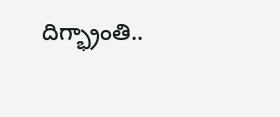దిగ్భ్రాంతి..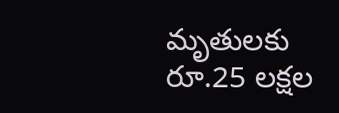మృతులకు రూ.25 లక్షల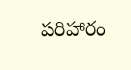పరిహారం